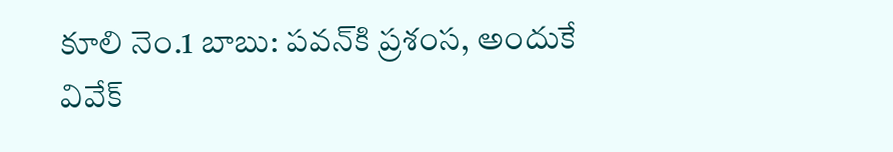కూలి నెం.1 బాబు: పవన్‌కి ప్రశంస, అందుకే వివేక్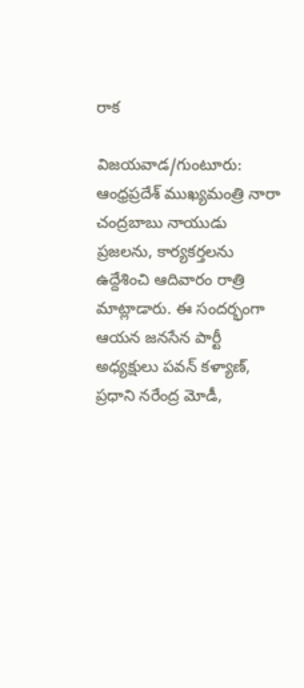రాక

విజయవాడ/గుంటూరు: ఆంధ్రప్రదేశ్ ముఖ్యమంత్రి నారా చంద్రబాబు నాయుడు ప్రజలను, కార్యకర్తలను ఉద్దేశించి ఆదివారం రాత్రి మాట్లాడారు. ఈ సందర్భంగా ఆయన జనసేన పార్టీ అధ్యక్షులు పవన్ కళ్యాణ్, ప్రధాని నరేంద్ర మోడీ,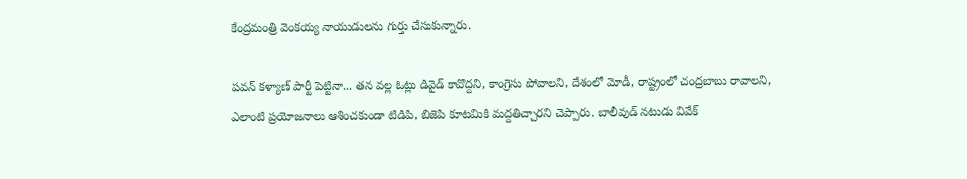కేంద్రమంత్రి వెంకయ్య నాయుడులను గుర్తు చేసుకున్నారు.

పవన్ కళ్యాణ్ పార్టీ పెట్టినా... తన వల్ల ఓట్లు డివైడ్ కావొద్దని, కాంగ్రెసు పోవాలని, దేశంలో మోడీ, రాష్ట్రంలో చంద్రబాబు రావాలని, ఎలాంటి ప్రయోజనాలు ఆశించకుండా టిడిపి, బిజెపి కూటమికి మద్దతిచ్చారని చెప్పారు. బాలీవుడ్ నటుడు వివేక్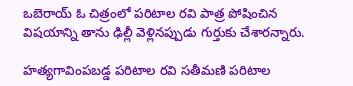ఒబెరాయ్ ఓ చిత్రంలో పరిటాల రవి పాత్ర పోషించిన విషయాన్ని తాను ఢిల్లీ వెళ్లినప్పుడు గుర్తుకు చేశారన్నారు.

హత్యగావింపబడ్డ పరిటాల రవి సతీమణి పరిటాల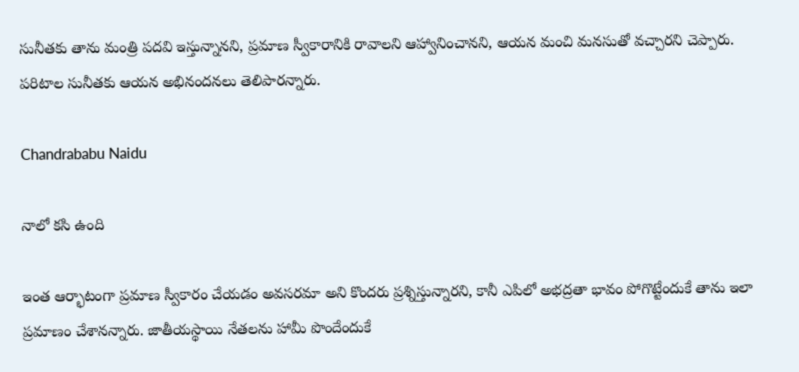సునీతకు తాను మంత్రి పదవి ఇస్తున్నానని, ప్రమాణ స్వీకారానికి రావాలని ఆహ్వానించానని, ఆయన మంచి మనసుతో వచ్చారని చెప్పారు. పరిటాల సునీతకు ఆయన అభినందనలు తెలిపారన్నారు.

Chandrababu Naidu

నాలో కసి ఉంది

ఇంత ఆర్భాటంగా ప్రమాణ స్వీకారం చేయడం అవసరమా అని కొందరు ప్రశ్నిస్తున్నారని, కానీ ఎపిలో అభద్రతా భావం పోగొట్టేందుకే తాను ఇలా ప్రమాణం చేశానన్నారు. జాతీయస్థాయి నేతలను హామీ పొందేందుకే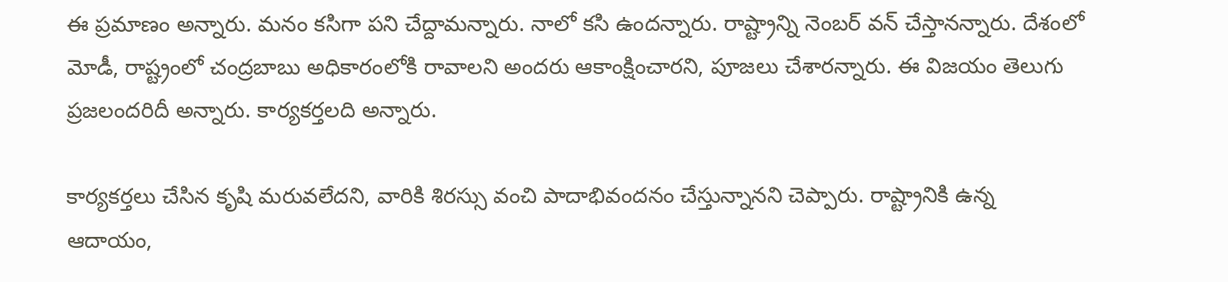ఈ ప్రమాణం అన్నారు. మనం కసిగా పని చేద్దామన్నారు. నాలో కసి ఉందన్నారు. రాష్ట్రాన్ని నెంబర్ వన్ చేస్తానన్నారు. దేశంలో మోడీ, రాష్ట్రంలో చంద్రబాబు అధికారంలోకి రావాలని అందరు ఆకాంక్షించారని, పూజలు చేశారన్నారు. ఈ విజయం తెలుగు ప్రజలందరిదీ అన్నారు. కార్యకర్తలది అన్నారు.

కార్యకర్తలు చేసిన కృషి మరువలేదని, వారికి శిరస్సు వంచి పాదాభివందనం చేస్తున్నానని చెప్పారు. రాష్ట్రానికి ఉన్న ఆదాయం,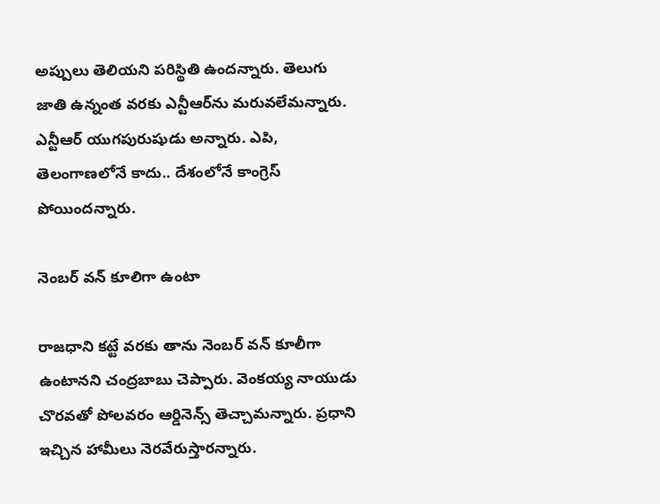అప్పులు తెలియని పరిస్థితి ఉందన్నారు. తెలుగు జాతి ఉన్నంత వరకు ఎన్టీఆర్‌‍ను మరువలేమన్నారు. ఎన్టీఆర్ యుగపురుషుడు అన్నారు. ఎపి, తెలంగాణలోనే కాదు.. దేశంలోనే కాంగ్రెస్ పోయిందన్నారు.

నెంబర్ వన్ కూలిగా ఉంటా

రాజధాని కట్టే వరకు తాను నెంబర్ వన్ కూలీగా ఉంటానని చంద్రబాబు చెప్పారు. వెంకయ్య నాయుడు చొరవతో పోలవరం ఆర్డినెన్స్ తెచ్చామన్నారు. ప్రధాని ఇచ్చిన హామీలు నెరవేరుస్తారన్నారు.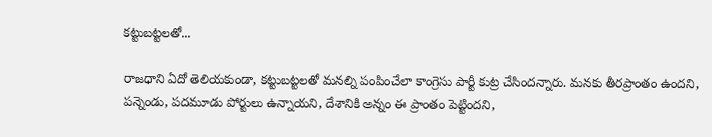కట్టుబట్టలతో...

రాజధాని ఏదో తెలియకుండా, కట్టుబట్టలతో మనల్ని పంపించేలా కాంగ్రెసు పార్టీ కుట్ర చేసిందన్నారు. మనకు తీరప్రాంతం ఉందని, పన్నెండు, పదమూడు పోర్టులు ఉన్నాయని, దేశానికి అన్నం ఈ ప్రాంతం పెట్టిందని,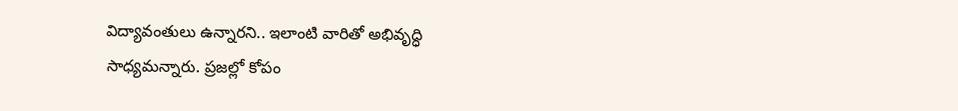విద్యావంతులు ఉన్నారని.. ఇలాంటి వారితో అభివృద్ధి సాధ్యమన్నారు. ప్రజల్లో కోపం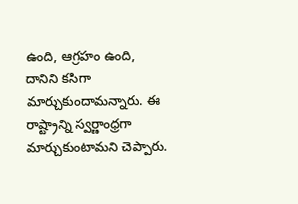ఉంది, ఆగ్రహం ఉంది, దానిని కసిగా మార్చుకుందామన్నారు. ఈ రాష్ట్రాన్ని స్వర్ణాంధ్రగా మార్చుకుంటామని చెప్పారు.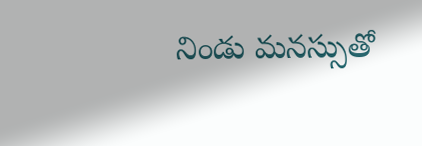నిండు మనస్సుతో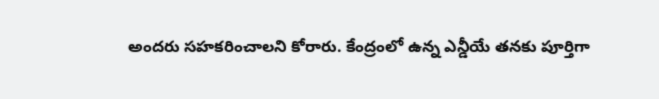అందరు సహకరించాలని కోరారు. కేంద్రంలో ఉన్న ఎన్డీయే తనకు పూర్తిగా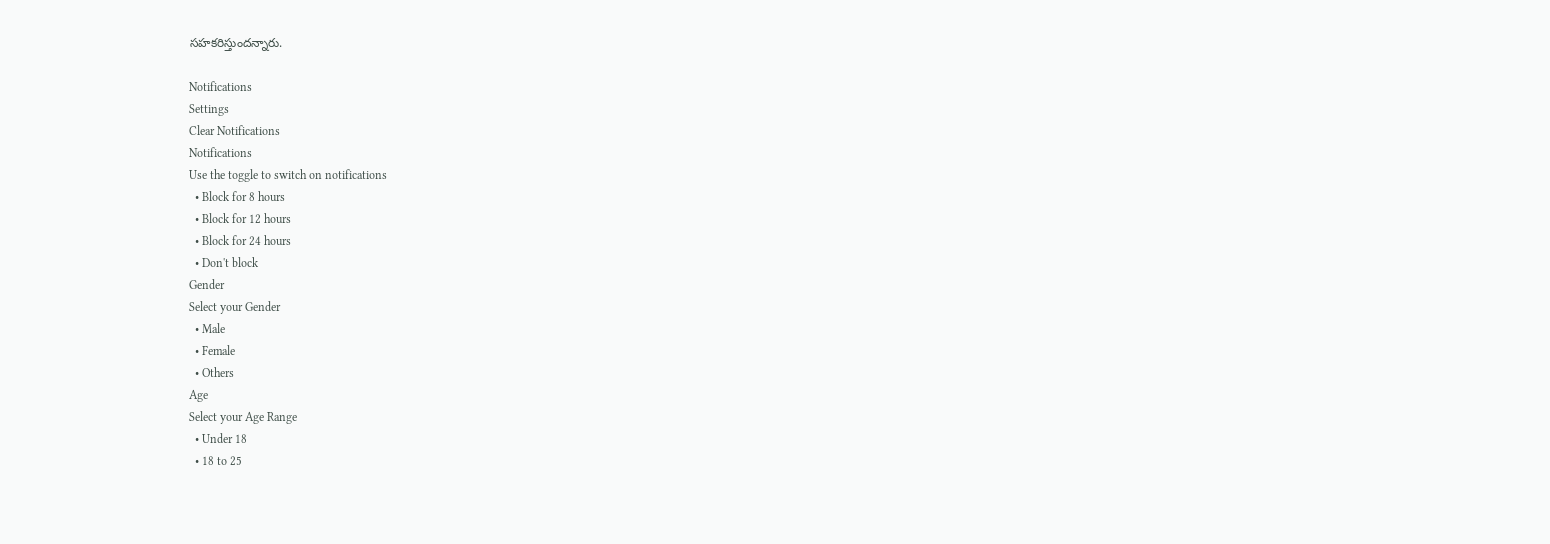సహకరిస్తుందన్నారు.

Notifications
Settings
Clear Notifications
Notifications
Use the toggle to switch on notifications
  • Block for 8 hours
  • Block for 12 hours
  • Block for 24 hours
  • Don't block
Gender
Select your Gender
  • Male
  • Female
  • Others
Age
Select your Age Range
  • Under 18
  • 18 to 25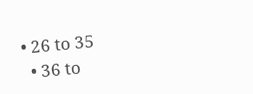• 26 to 35
  • 36 to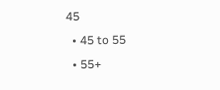45
  • 45 to 55
  • 55+